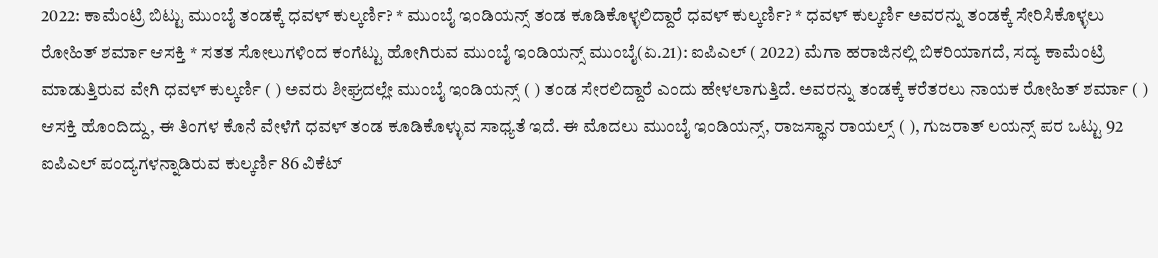2022: ಕಾಮೆಂಟ್ರಿ ಬಿಟ್ಟು ಮುಂಬೈ ತಂಡಕ್ಕೆ ಧವಳ್‌ ಕುಲ್ಕರ್ಣಿ? * ಮುಂಬೈ ಇಂಡಿಯನ್ಸ್‌ ತಂಡ ಕೂಡಿಕೊಳ್ಳಲಿದ್ದಾರೆ ಧವಳ್‌ ಕುಲ್ಕರ್ಣಿ? * ಧವಳ್‌ ಕುಲ್ಕರ್ಣಿ ಅವರನ್ನು ತಂಡಕ್ಕೆ ಸೇರಿಸಿಕೊಳ್ಳಲು ರೋಹಿತ್ ಶರ್ಮಾ ಆಸಕ್ತಿ * ಸತತ ಸೋಲುಗಳಿಂದ ಕಂಗೆಟ್ಟು ಹೋಗಿರುವ ಮುಂಬೈ ಇಂಡಿಯನ್ಸ್‌ ಮುಂಬೈ(ಏ.21): ಐಪಿಎಲ್‌ ( 2022) ಮೆಗಾ ಹರಾಜಿನಲ್ಲಿ ಬಿಕರಿಯಾಗದೆ, ಸದ್ಯ ಕಾಮೆಂಟ್ರಿ ಮಾಡುತ್ತಿರುವ ವೇಗಿ ಧವಳ್‌ ಕುಲ್ಕರ್ಣಿ ( ) ಅವರು ಶೀಘ್ರದಲ್ಲೇ ಮುಂಬೈ ಇಂಡಿಯನ್ಸ್‌ ( ) ತಂಡ ಸೇರಲಿದ್ದಾರೆ ಎಂದು ಹೇಳಲಾಗುತ್ತಿದೆ. ಅವರನ್ನು ತಂಡಕ್ಕೆ ಕರೆತರಲು ನಾಯಕ ರೋಹಿತ್‌ ಶರ್ಮಾ ( ) ಆಸಕ್ತಿ ಹೊಂದಿದ್ದು, ಈ ತಿಂಗಳ ಕೊನೆ ವೇಳೆಗೆ ಧವಳ್‌ ತಂಡ ಕೂಡಿಕೊಳ್ಳುವ ಸಾಧ್ಯತೆ ಇದೆ. ಈ ಮೊದಲು ಮುಂಬೈ ಇಂಡಿಯನ್ಸ್, ರಾಜಸ್ಥಾನ ರಾಯಲ್ಸ್‌ ( ), ಗುಜರಾತ್‌ ಲಯನ್ಸ್‌ ಪರ ಒಟ್ಟು 92 ಐಪಿಎಲ್ ಪಂದ್ಯಗಳನ್ನಾಡಿರುವ ಕುಲ್ಕರ್ಣಿ 86 ವಿಕೆಟ್‌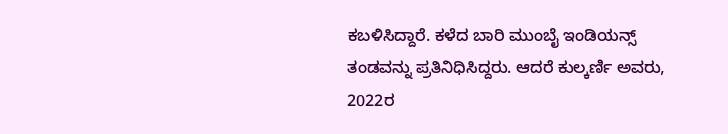ಕಬಳಿಸಿದ್ದಾರೆ. ಕಳೆದ ಬಾರಿ ಮುಂಬೈ ಇಂಡಿಯನ್ಸ್‌ ತಂಡವನ್ನು ಪ್ರತಿನಿಧಿಸಿದ್ದರು. ಆದರೆ ಕುಲ್ಕರ್ಣಿ ಅವರು, 2022ರ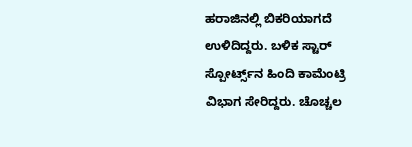ಹರಾಜಿನಲ್ಲಿ ಬಿಕರಿಯಾಗದೆ ಉಳಿದಿದ್ದರು. ಬಳಿಕ ಸ್ಟಾರ್‌ ಸ್ಪೋರ್ಟ್ಸ್‌ನ ಹಿಂದಿ ಕಾಮೆಂಟ್ರಿ ವಿಭಾಗ ಸೇರಿದ್ದರು. ಚೊಚ್ಚಲ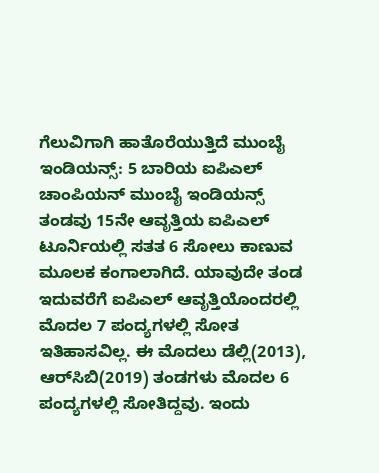ಗೆಲುವಿಗಾಗಿ ಹಾತೊರೆಯುತ್ತಿದೆ ಮುಂಬೈ ಇಂಡಿಯನ್ಸ್‌: 5 ಬಾರಿಯ ಐಪಿಎಲ್ ಚಾಂಪಿಯನ್‌ ಮುಂಬೈ ಇಂಡಿಯನ್ಸ್‌ ತಂಡವು 15ನೇ ಆವೃತ್ತಿಯ ಐಪಿಎಲ್ ಟೂರ್ನಿಯಲ್ಲಿ ಸತತ 6 ಸೋಲು ಕಾಣುವ ಮೂಲಕ ಕಂಗಾಲಾಗಿದೆ. ಯಾವುದೇ ತಂಡ ಇದುವರೆಗೆ ಐಪಿಎಲ್‌ ಆವೃತ್ತಿಯೊಂದರಲ್ಲಿ ಮೊದಲ 7 ಪಂದ್ಯಗಳಲ್ಲಿ ಸೋತ ಇತಿಹಾಸವಿಲ್ಲ. ಈ ಮೊದಲು ಡೆಲ್ಲಿ(2013), ಆರ್‌ಸಿಬಿ(2019) ತಂಡಗಳು ಮೊದಲ 6 ಪಂದ್ಯಗಳಲ್ಲಿ ಸೋತಿದ್ದವು. ಇಂದು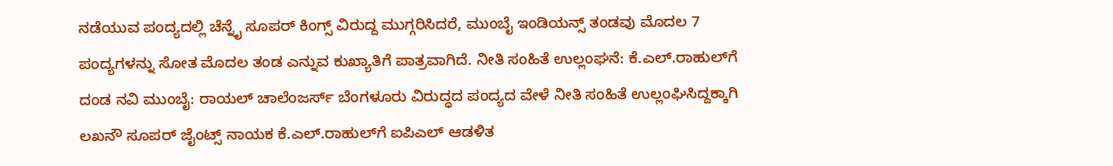ನಡೆಯುವ ಪಂದ್ಯದಲ್ಲಿ ಚೆನ್ನೈ ಸೂಪರ್‌ ಕಿಂಗ್ಸ್‌ ವಿರುದ್ದ ಮುಗ್ಗರಿಸಿದರೆ, ಮುಂಬೈ ಇಂಡಿಯನ್ಸ್‌ ತಂಡವು ಮೊದಲ 7 ಪಂದ್ಯಗಳನ್ನು ಸೋತ ಮೊದಲ ತಂಡ ಎನ್ನುವ ಕುಖ್ಯಾತಿಗೆ ಪಾತ್ರವಾಗಿದೆ. ನೀತಿ ಸಂಹಿತೆ ಉಲ್ಲಂಘನೆ: ಕೆ.ಎಲ್‌.ರಾಹುಲ್‌ಗೆ ದಂಡ ನವಿ ಮುಂಬೈ: ರಾಯಲ್‌ ಚಾಲೆಂಜರ್ಸ್‌ ಬೆಂಗಳೂರು ವಿರುದ್ಧದ ಪಂದ್ಯದ ವೇಳೆ ನೀತಿ ಸಂಹಿತೆ ಉಲ್ಲಂಘಿಸಿದ್ದಕ್ಕಾಗಿ ಲಖನೌ ಸೂಪರ್‌ ಜೈಂಟ್ಸ್‌ ನಾಯಕ ಕೆ.ಎಲ್‌.ರಾಹುಲ್‌ಗೆ ಐಪಿಎಲ್‌ ಆಡಳಿತ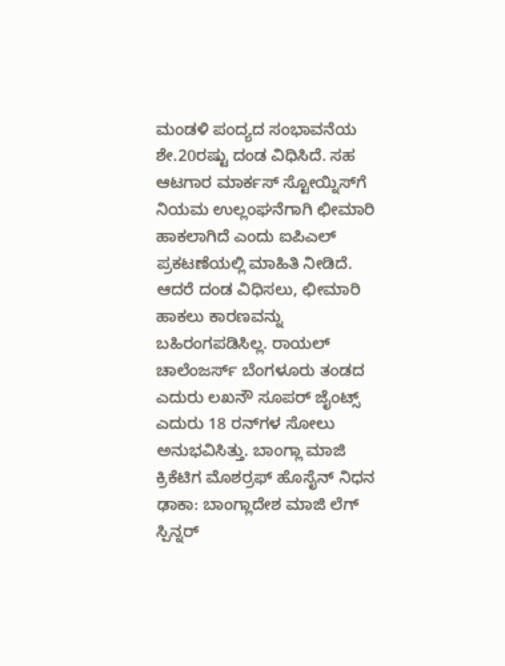ಮಂಡಳಿ ಪಂದ್ಯದ ಸಂಭಾವನೆಯ ಶೇ.20ರಷ್ಟು ದಂಡ ವಿಧಿಸಿದೆ. ಸಹ ಆಟಗಾರ ಮಾರ್ಕಸ್‌ ಸ್ಟೋಯ್ನಿಸ್‌ಗೆ ನಿಯಮ ಉಲ್ಲಂಘನೆಗಾಗಿ ಛೀಮಾರಿ ಹಾಕಲಾಗಿದೆ ಎಂದು ಐಪಿಎಲ್‌ ಪ್ರಕಟಣೆಯಲ್ಲಿ ಮಾಹಿತಿ ನೀಡಿದೆ. ಆದರೆ ದಂಡ ವಿಧಿಸಲು, ಛೀಮಾರಿ ಹಾಕಲು ಕಾರಣವನ್ನು ಬಹಿರಂಗಪಡಿಸಿಲ್ಲ. ರಾಯಲ್ ಚಾಲೆಂಜರ್ಸ್‌ ಬೆಂಗಳೂರು ತಂಡದ ಎದುರು ಲಖನೌ ಸೂಪರ್‌ ಜೈಂಟ್ಸ್‌ ಎದುರು 18 ರನ್‌ಗಳ ಸೋಲು ಅನುಭವಿಸಿತ್ತು. ಬಾಂಗ್ಲಾ ಮಾಜಿ ಕ್ರಿಕೆಟಿಗ ಮೊಶರ್ರಫ್‌ ಹೊಸೈನ್‌ ನಿಧನ ಢಾಕಾ: ಬಾಂಗ್ಲಾದೇಶ ಮಾಜಿ ಲೆಗ್‌ ಸ್ಪಿನ್ನರ್‌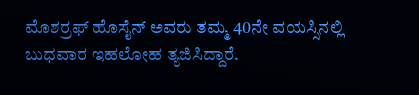ಮೊಶರ್ರಫ್‌ ಹೊಸೈನ್‌ ಅವರು ತಮ್ಮ 40ನೇ ವಯಸ್ಸಿನಲ್ಲಿ ಬುಧವಾರ ಇಹಲೋಹ ತ್ಯಜಿಸಿದ್ದಾರೆ.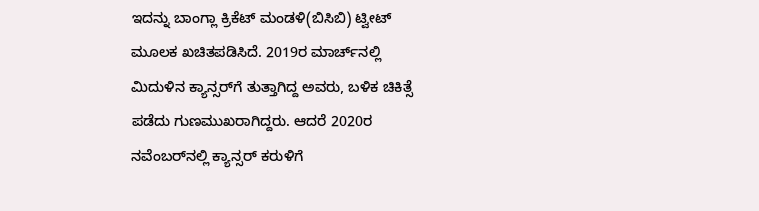ಇದನ್ನು ಬಾಂಗ್ಲಾ ಕ್ರಿಕೆಟ್‌ ಮಂಡಳಿ(ಬಿಸಿಬಿ) ಟ್ವೀಟ್‌ ಮೂಲಕ ಖಚಿತಪಡಿಸಿದೆ. 2019ರ ಮಾರ್ಚ್‌ನಲ್ಲಿ ಮಿದುಳಿನ ಕ್ಯಾನ್ಸರ್‌ಗೆ ತುತ್ತಾಗಿದ್ದ ಅವರು, ಬಳಿಕ ಚಿಕಿತ್ಸೆ ಪಡೆದು ಗುಣಮುಖರಾಗಿದ್ದರು. ಆದರೆ 2020ರ ನವೆಂಬರ್‌ನಲ್ಲಿ ಕ್ಯಾನ್ಸರ್‌ ಕರುಳಿಗೆ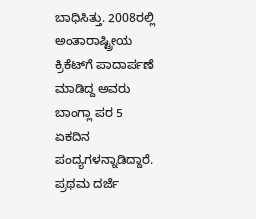ಬಾಧಿಸಿತ್ತು. 2008ರಲ್ಲಿ ಅಂತಾರಾಷ್ಟ್ರೀಯ ಕ್ರಿಕೆಟ್‌ಗೆ ಪಾದಾರ್ಪಣೆ ಮಾಡಿದ್ದ ಅವರು ಬಾಂಗ್ಲಾ ಪರ 5 ಏಕದಿನ ಪಂದ್ಯಗಳನ್ನಾಡಿದ್ದಾರೆ. ಪ್ರಥಮ ದರ್ಜೆ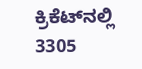ಕ್ರಿಕೆಟ್‌ನಲ್ಲಿ 3305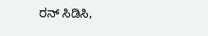ರನ್‌ ಸಿಡಿಸಿ,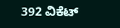392 ವಿಕೆಟ್‌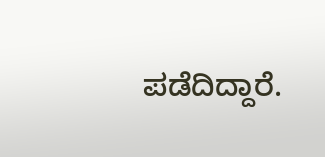ಪಡೆದಿದ್ದಾರೆ.